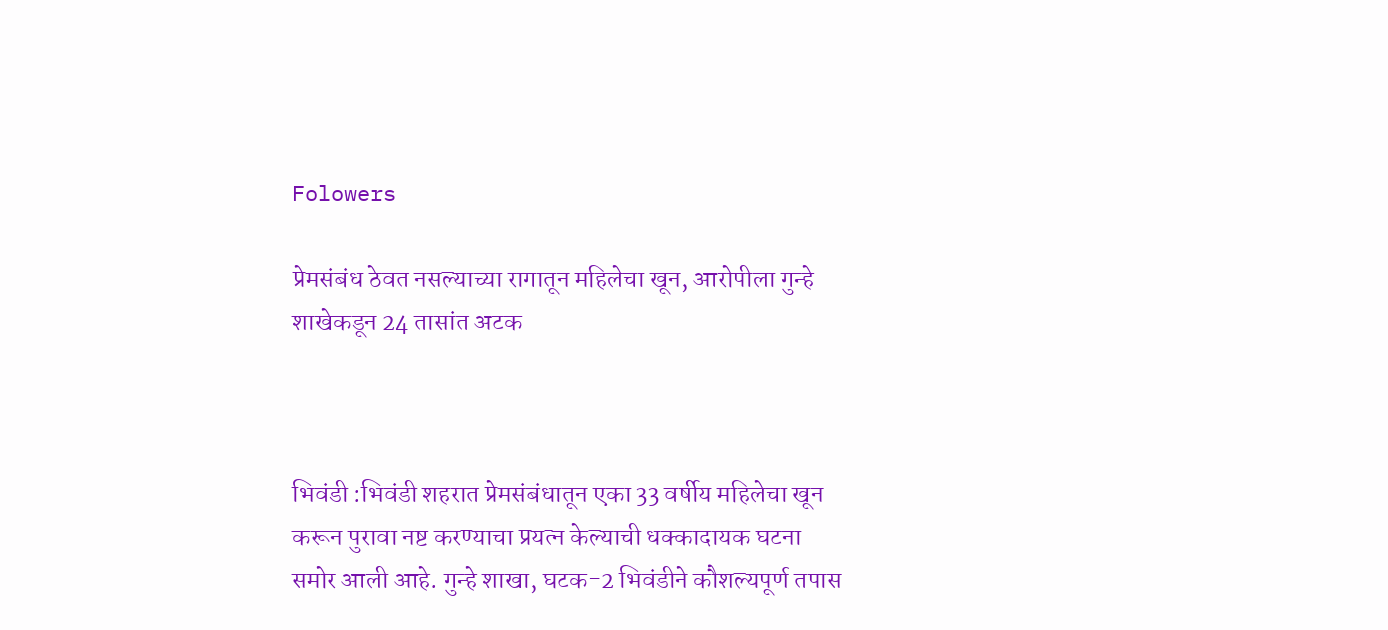Folowers

प्रेमसंबंध ठेवत नसल्याच्या रागातून महिलेचा खून, आरोपीला गुन्हे शाखेकडून 24 तासांत अटक



भिवंडी :भिवंडी शहरात प्रेमसंबंधातून एका 33 वर्षीय महिलेचा खून करून पुरावा नष्ट करण्याचा प्रयत्न केल्याची धक्कादायक घटना समोर आली आहे. गुन्हे शाखा, घटक-2 भिवंडीने कौशल्यपूर्ण तपास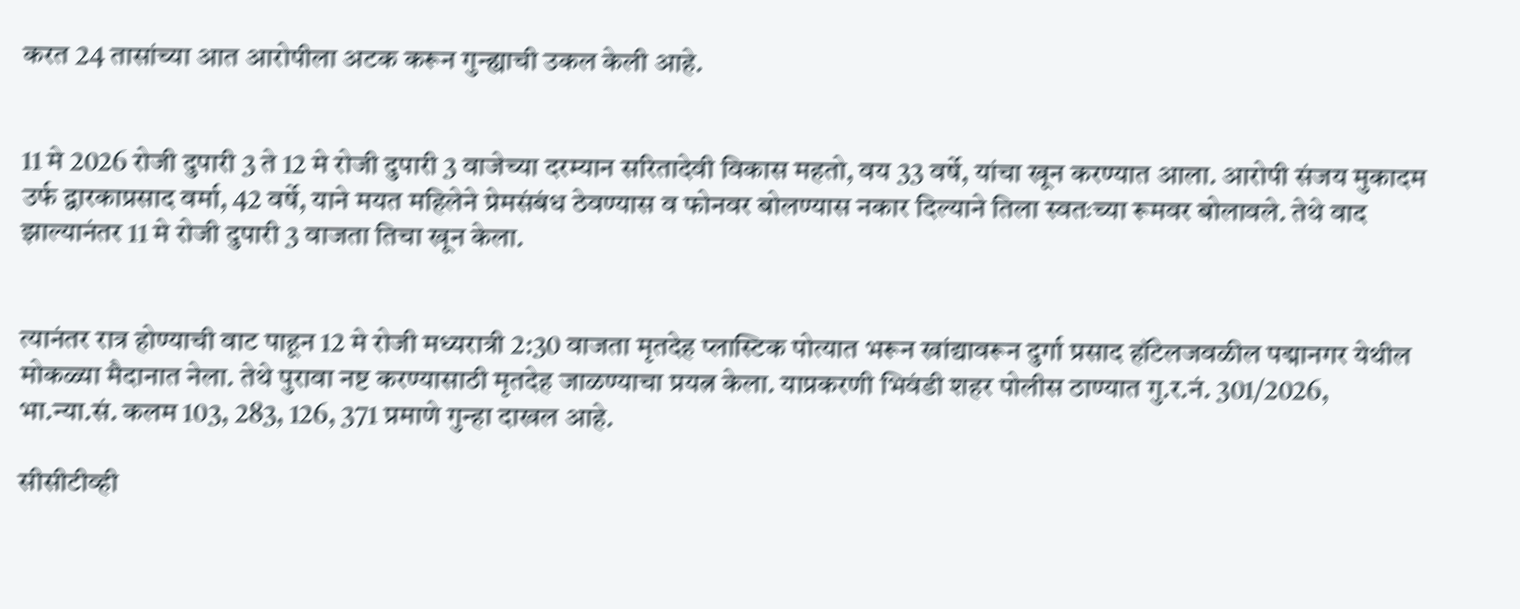करत 24 तासांच्या आत आरोपीला अटक करून गुन्ह्याची उकल केली आहे.


11 मे 2026 रोजी दुपारी 3 ते 12 मे रोजी दुपारी 3 वाजेच्या दरम्यान सरितादेवी विकास महतो, वय 33 वर्षे, यांचा खून करण्यात आला. आरोपी संजय मुकादम उर्फ द्वारकाप्रसाद वर्मा, 42 वर्षे, याने मयत महिलेने प्रेमसंबंध ठेवण्यास व फोनवर बोलण्यास नकार दिल्याने तिला स्वतःच्या रूमवर बोलावले. तेथे वाद झाल्यानंतर 11 मे रोजी दुपारी 3 वाजता तिचा खून केला.


त्यानंतर रात्र होण्याची वाट पाहून 12 मे रोजी मध्यरात्री 2:30 वाजता मृतदेह प्लास्टिक पोत्यात भरून खांद्यावरून दुर्गा प्रसाद हॉटेलजवळील पद्मानगर येथील मोकळ्या मैदानात नेला. तेथे पुरावा नष्ट करण्यासाठी मृतदेह जाळण्याचा प्रयत्न केला. याप्रकरणी भिवंडी शहर पोलीस ठाण्यात गु.र.नं. 301/2026, भा.न्या.सं. कलम 103, 283, 126, 371 प्रमाणे गुन्हा दाखल आहे.

सीसीटीव्ही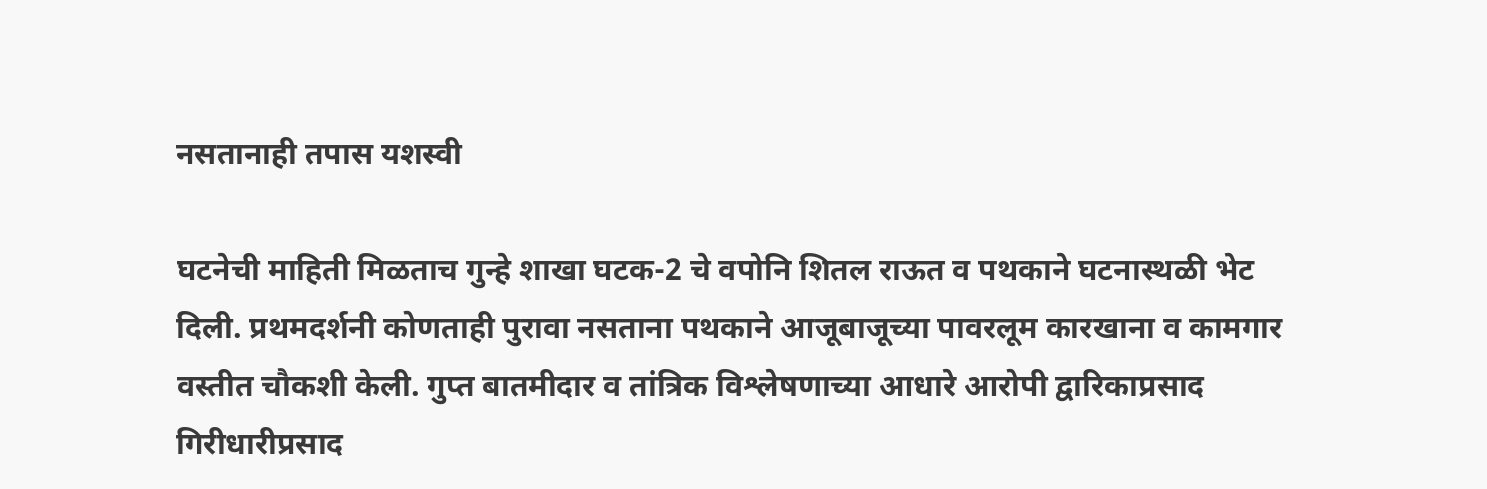नसतानाही तपास यशस्वी

घटनेची माहिती मिळताच गुन्हे शाखा घटक-2 चे वपोनि शितल राऊत व पथकाने घटनास्थळी भेट दिली. प्रथमदर्शनी कोणताही पुरावा नसताना पथकाने आजूबाजूच्या पावरलूम कारखाना व कामगार वस्तीत चौकशी केली. गुप्त बातमीदार व तांत्रिक विश्लेषणाच्या आधारे आरोपी द्वारिकाप्रसाद गिरीधारीप्रसाद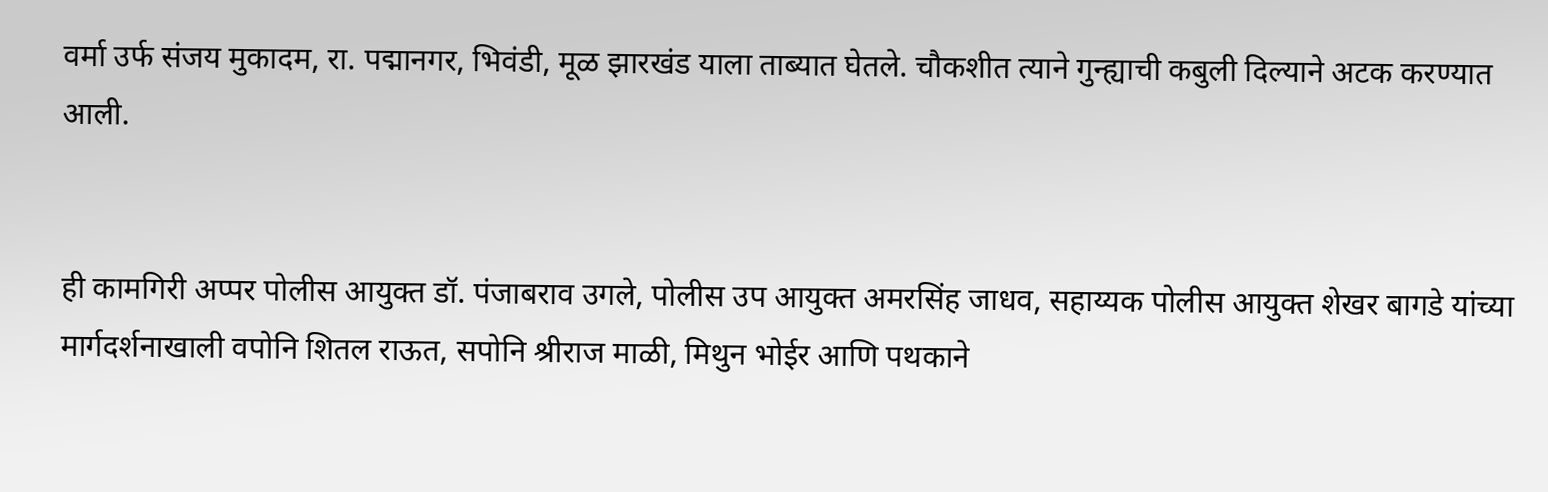वर्मा उर्फ संजय मुकादम, रा. पद्मानगर, भिवंडी, मूळ झारखंड याला ताब्यात घेतले. चौकशीत त्याने गुन्ह्याची कबुली दिल्याने अटक करण्यात आली.


ही कामगिरी अप्पर पोलीस आयुक्त डॉ. पंजाबराव उगले, पोलीस उप आयुक्त अमरसिंह जाधव, सहाय्यक पोलीस आयुक्त शेखर बागडे यांच्या मार्गदर्शनाखाली वपोनि शितल राऊत, सपोनि श्रीराज माळी, मिथुन भोईर आणि पथकाने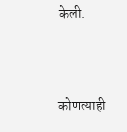केली.



कोणत्याही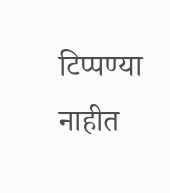टिप्पण्‍या नाहीत